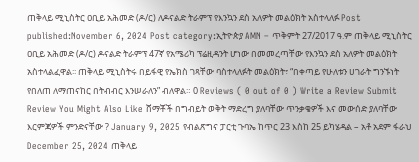ጠቅላይ ሚኒስትር ዐቢይ አሕመድ (ዶ/ር) ለዶናልድ ትራምፕ የእንኳን ደስ አለዎት መልዕክት አስተላለፉ Post published:November 6, 2024 Post category:ኢትዮጵያ AMN – ጥቅምት 27/2017 ዓ.ም ጠቅላይ ሚኒስትር ዐቢይ አሕመድ (ዶ/ር) ዶናልድ ትራምፕ 47ኛ የአሜሪካ ፕሬዚዳንት ሆነው በመመረጣቸው የእንኳን ደስ አለዎት መልዕክት አስተላልፈዋል፡፡ ጠቅላይ ሚኒስትሩ በይፋዊ የኤክስ ገጻቸው ባስተላለፉት መልዕክት፣ “በቀጣይ የሁለቱን ሀገራት ግንኙነት የበለጠ ለማጠናከር በትብብር እንሠራለን” ብለዋል። 0 Reviews ( 0 out of 0 ) Write a Review Submit Review You Might Also Like ሸማቾች በግብይት ወቅት ማድረግ ያለባቸው ጥንቃቄዎች እና መውሰድ ያለባቸው እርምጃዎች ምንድናቸው ? January 9, 2025 የብልጽግና ፓርቲ ጉባኤ ከጥር 23 እስከ 25 ይካሄዳል – አቶ አደም ፋራህ December 25, 2024 ጠቅላይ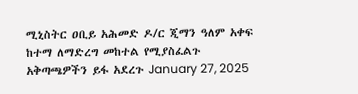ሚኒስትር ዐቢይ አሕመድ ዶ/ር ጂማን ዓለም አቀፍ ከተማ ለማድረግ መከተል የሚያስፈልጉ አቅጣጫዎችን ይፋ አደረጉ January 27, 2025